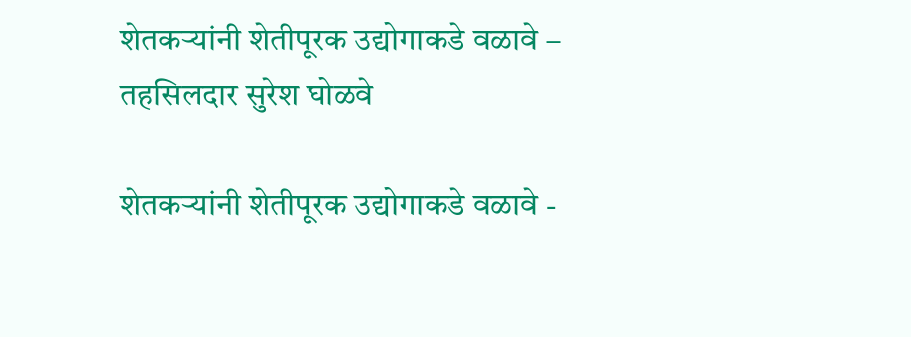शेतकऱ्यांनी शेतीपूरक उद्योगाकडे वळावे – तहसिलदार सुरेश घोळवे

शेतकऱ्यांनी शेतीपूरक उद्योगाकडे वळावे -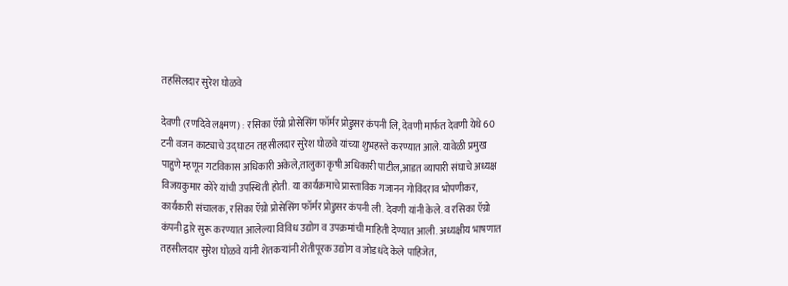तहसिलदार सुरेश घोळवे

देवणी (रणदिवे लक्ष्मण) : रसिका ऍग्रो प्रोसेसिंग फॉर्मर प्रोडुसर कंपनी लि, देवणी मार्फत देवणी येथे 60 टनी वजन काट्याचे उद्घाटन तहसीलदार सुरेश घोळवे यांच्या शुभहस्ते करण्यात आले. यावेळी प्रमुख पाहुणे म्हणून गटविकास अधिकारी अकेले,तालुका कृषी अधिकारी पाटील,आडत व्यापारी संघाचे अध्यक्ष विजयकुमार कोरे यांची उपस्थिती होती. या कार्यक्रमाचे प्रास्ताविक गजानन गोविंदराव भोपणीकर, कार्यकारी संचालक, रसिका ऍग्रो प्रोसेसिंग फॉर्मर प्रोडुसर कंपनी ली. देवणी यांनी केले. व रसिका ऍग्रो कंपनी द्वारे सुरू करण्यात आलेल्या विविध उद्योग व उपक्रमांची माहिती देण्यात आली. अध्यक्षीय भाषणात तहसीलदार सुरेश घोळवे यांनी शेतकऱ्यांनी शेतीपूरक उद्योग व जोडधंदे केले पाहिजेत,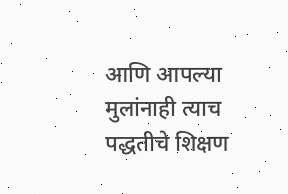आणि आपल्या मुलांनाही त्याच पद्धतीचे शिक्षण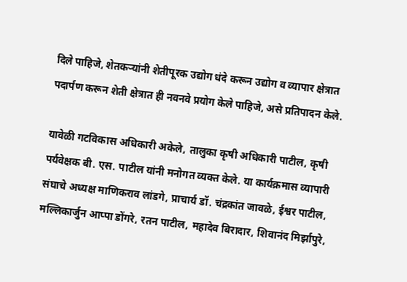दिले पाहिजे, शेतकऱ्यांनी शेतीपूरक उद्योग धंदे करून उद्योग व व्यापार क्षेत्रात पदार्पण करून शेती क्षेत्रात ही नवनवे प्रयोग केले पाहिजे, असे प्रतिपादन केले.

यावेळी गटविकास अधिकारी अकेले, तालुका कृषी अधिकारी पाटील, कृषी पर्यवेक्षक बी. एस. पाटील यांनी मनोगत व्यक्त केले. या कार्यक्रमास व्यापारी संघाचे अध्यक्ष माणिकराव लांडगे, प्राचार्य डॉ. चंद्रकांत जावळे, ईश्वर पाटील, मल्लिकार्जुन आप्पा डोंगरे, रतन पाटील, महादेव बिरादार, शिवानंद मिर्झापुरे,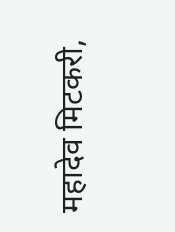महादेव मिटकरी,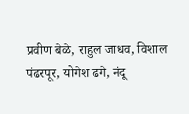प्रवीण बेळे, राहुल जाधव, विशाल पंढरपूर, योगेश ढगे, नंदू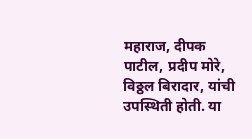महाराज, दीपक पाटील, प्रदीप मोरे, विठ्ठल बिरादार, यांची उपस्थिती होती. या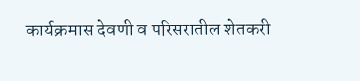कार्यक्रमास देवणी व परिसरातील शेतकरी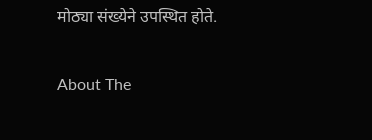मोठ्या संख्येने उपस्थित होते.

About The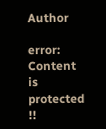Author

error: Content is protected !!